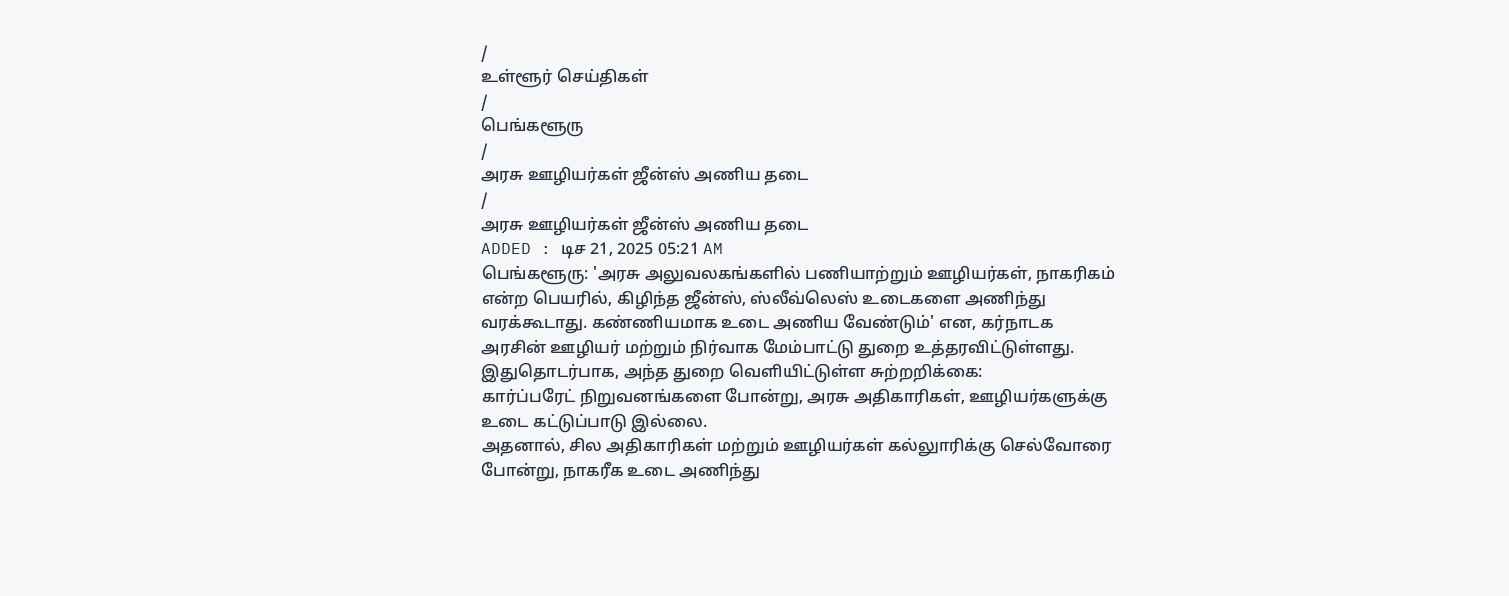/
உள்ளூர் செய்திகள்
/
பெங்களூரு
/
அரசு ஊழியர்கள் ஜீன்ஸ் அணிய தடை
/
அரசு ஊழியர்கள் ஜீன்ஸ் அணிய தடை
ADDED : டிச 21, 2025 05:21 AM
பெங்களூரு: 'அரசு அலுவலகங்களில் பணியாற்றும் ஊழியர்கள், நாகரிகம் என்ற பெயரில், கிழிந்த ஜீன்ஸ், ஸ்லீவ்லெஸ் உடைகளை அணிந்து வரக்கூடாது. கண்ணியமாக உடை அணிய வேண்டும்' என, கர்நாடக அரசின் ஊழியர் மற்றும் நிர்வாக மேம்பாட்டு துறை உத்தரவிட்டுள்ளது.
இதுதொடர்பாக, அந்த துறை வெளியிட்டுள்ள சுற்றறிக்கை:
கார்ப்பரேட் நிறுவனங்களை போன்று, அரசு அதிகாரிகள், ஊழியர்களுக்கு உடை கட்டுப்பாடு இல்லை.
அதனால், சில அதிகாரிகள் மற்றும் ஊழியர்கள் கல்லுாரிக்கு செல்வோரை போன்று, நாகரீக உடை அணிந்து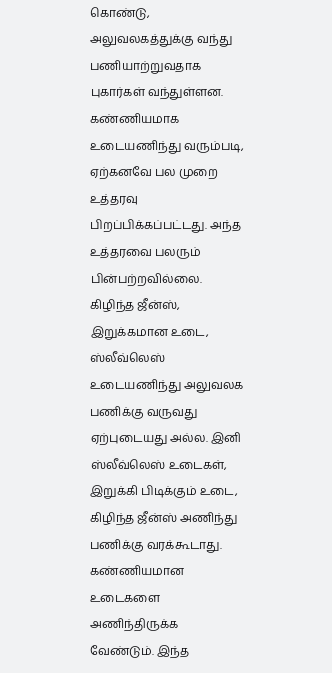கொண்டு, அலுவலகத்துக்கு வந்து பணியாற்றுவதாக புகார்கள் வந்துள்ளன.
கண்ணியமாக உடையணிந்து வரும்படி, ஏற்கனவே பல முறை உத்தரவு பிறப்பிக்கப்பட்டது. அந்த உத்தரவை பலரும் பின்பற்றவில்லை. கிழிந்த ஜீன்ஸ், இறுக்கமான உடை, ஸ்லீவ்லெஸ் உடையணிந்து அலுவலக பணிக்கு வருவது ஏற்புடையது அல்ல. இனி ஸ்லீவ்லெஸ் உடைகள், இறுக்கி பிடிக்கும் உடை, கிழிந்த ஜீன்ஸ் அணிந்து பணிக்கு வரக்கூடாது. கண்ணியமான உடைகளை அணிந்திருக்க வேண்டும். இந்த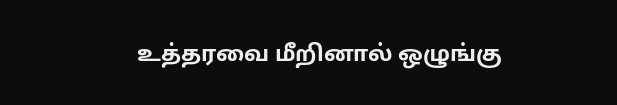உத்தரவை மீறினால் ஒழுங்கு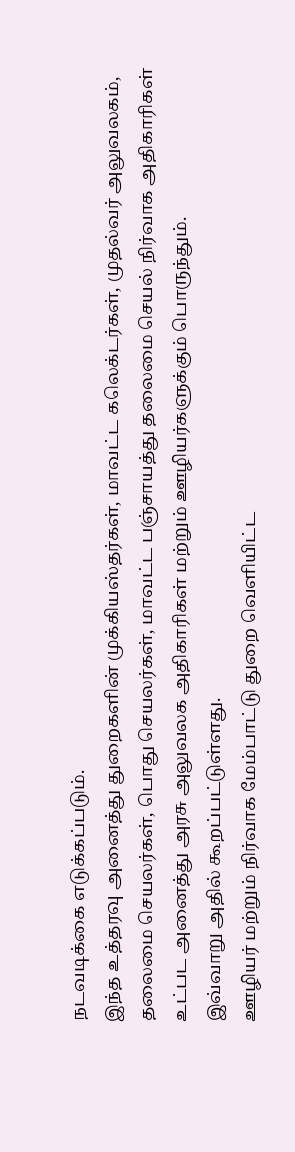நடவடிக்கை எடுக்கப்படும்.
இந்த உத்தரவு அனைத்து துறைகளின் முக்கியஸ்தர்கள், மாவட்ட கலெக்டர்கள், முதல்வர் அலுவலகம், தலைமை செயலர்கள், பொது செயலர்கள், மாவட்ட பஞ்சாயத்து தலைமை செயல் நிர்வாக அதிகாரிகள் உட்பட அனைத்து அரசு அலுவலக அதிகாரிகள் மற்றும் ஊழியர்களுக்கும் பொருந்தும்.
இவ்வாறு அதில் கூறப்பட்டுள்ளது.
ஊழியர் மற்றும் நிர்வாக மேம்பாட்டு துறை வெளியிட்ட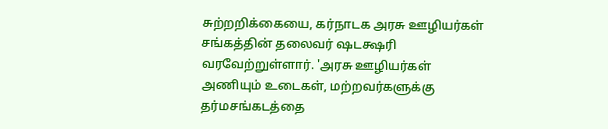சுற்றறிக்கையை, கர்நாடக அரசு ஊழியர்கள் சங்கத்தின் தலைவர் ஷடக்ஷரி வரவேற்றுள்ளார். 'அரசு ஊழியர்கள் அணியும் உடைகள், மற்றவர்களுக்கு தர்மசங்கடத்தை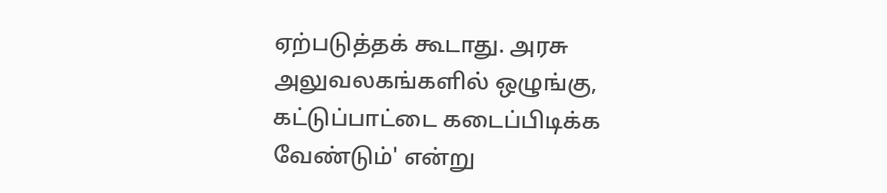ஏற்படுத்தக் கூடாது. அரசு அலுவலகங்களில் ஒழுங்கு, கட்டுப்பாட்டை கடைப்பிடிக்க வேண்டும்' என்று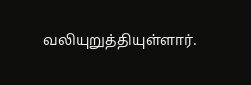வலியுறுத்தியுள்ளார்.